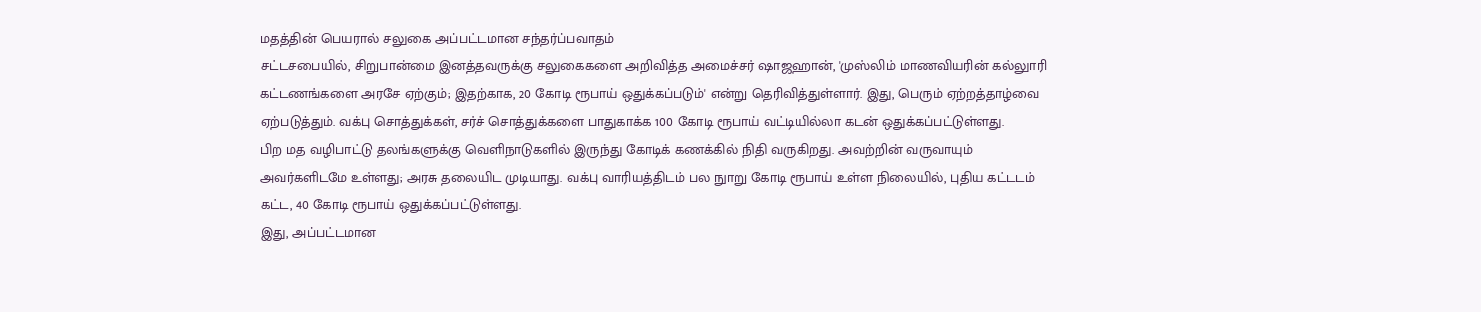மதத்தின் பெயரால் சலுகை அப்பட்டமான சந்தர்ப்பவாதம்
சட்டசபையில், சிறுபான்மை இனத்தவருக்கு சலுகைகளை அறிவித்த அமைச்சர் ஷாஜஹான், 'முஸ்லிம் மாணவியரின் கல்லுாரி கட்டணங்களை அரசே ஏற்கும்; இதற்காக, 20 கோடி ரூபாய் ஒதுக்கப்படும்' என்று தெரிவித்துள்ளார். இது, பெரும் ஏற்றத்தாழ்வை ஏற்படுத்தும். வக்பு சொத்துக்கள், சர்ச் சொத்துக்களை பாதுகாக்க 100 கோடி ரூபாய் வட்டியில்லா கடன் ஒதுக்கப்பட்டுள்ளது.
பிற மத வழிபாட்டு தலங்களுக்கு வெளிநாடுகளில் இருந்து கோடிக் கணக்கில் நிதி வருகிறது. அவற்றின் வருவாயும் அவர்களிடமே உள்ளது; அரசு தலையிட முடியாது. வக்பு வாரியத்திடம் பல நுாறு கோடி ரூபாய் உள்ள நிலையில், புதிய கட்டடம் கட்ட, 40 கோடி ரூபாய் ஒதுக்கப்பட்டுள்ளது.
இது, அப்பட்டமான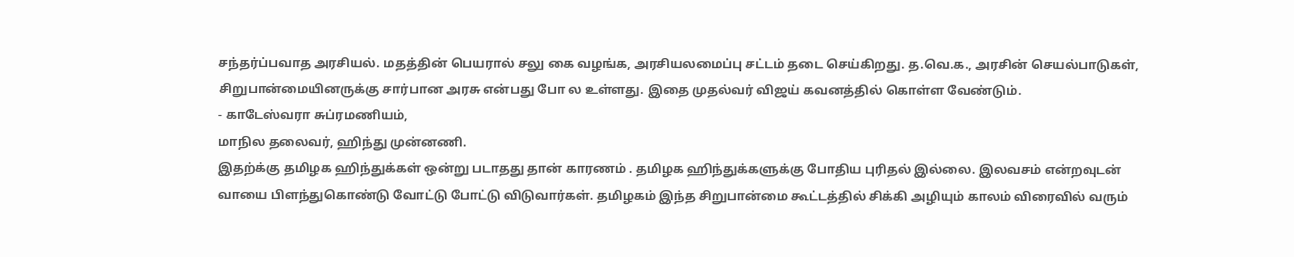சந்தர்ப்பவாத அரசியல். மதத்தின் பெயரால் சலு கை வழங்க, அரசியலமைப்பு சட்டம் தடை செய்கிறது. த.வெ.க., அரசின் செயல்பாடுகள், சிறுபான்மையினருக்கு சார்பான அரசு என்பது போ ல உள்ளது. இதை முதல்வர் விஜய் கவனத்தில் கொள்ள வேண்டும்.
- காடேஸ்வரா சுப்ரமணியம்,
மாநில தலைவர், ஹிந்து முன்னணி.
இதற்க்கு தமிழக ஹிந்துக்கள் ஒன்று படாதது தான் காரணம் . தமிழக ஹிந்துக்களுக்கு போதிய புரிதல் இல்லை. இலவசம் என்றவுடன் வாயை பிளந்துகொண்டு வோட்டு போட்டு விடுவார்கள். தமிழகம் இந்த சிறுபான்மை கூட்டத்தில் சிக்கி அழியும் காலம் விரைவில் வரும்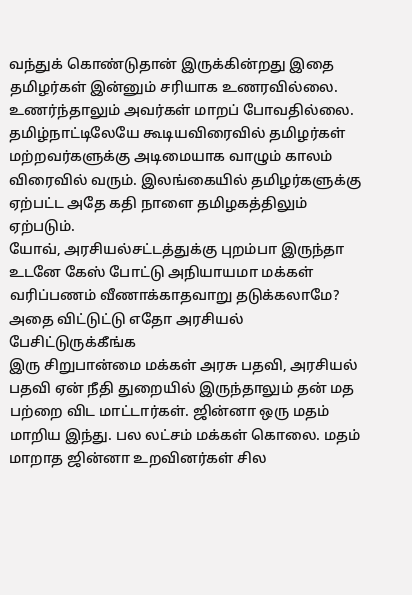வந்துக் கொண்டுதான் இருக்கின்றது இதை தமிழர்கள் இன்னும் சரியாக உணரவில்லை. உணர்ந்தாலும் அவர்கள் மாறப் போவதில்லை. தமிழ்நாட்டிலேயே கூடியவிரைவில் தமிழர்கள் மற்றவர்களுக்கு அடிமையாக வாழும் காலம் விரைவில் வரும். இலங்கையில் தமிழர்களுக்கு ஏற்பட்ட அதே கதி நாளை தமிழகத்திலும் ஏற்படும்.
யோவ், அரசியல்சட்டத்துக்கு புறம்பா இருந்தா உடனே கேஸ் போட்டு அநியாயமா மக்கள் வரிப்பணம் வீணாக்காதவாறு தடுக்கலாமே? அதை விட்டுட்டு எதோ அரசியல் பேசிட்டுருக்கீங்க
இரு சிறுபான்மை மக்கள் அரசு பதவி, அரசியல் பதவி ஏன் நீதி துறையில் இருந்தாலும் தன் மத பற்றை விட மாட்டார்கள். ஜின்னா ஒரு மதம் மாறிய இந்து. பல லட்சம் மக்கள் கொலை. மதம் மாறாத ஜின்னா உறவினர்கள் சில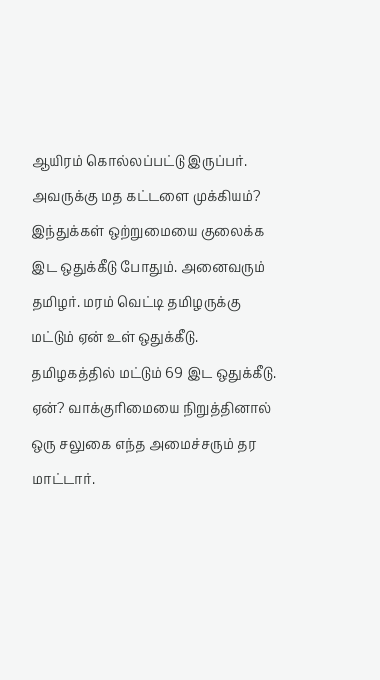ஆயிரம் கொல்லப்பட்டு இருப்பர். அவருக்கு மத கட்டளை முக்கியம்? இந்துக்கள் ஒற்றுமையை குலைக்க இட ஒதுக்கீடு போதும். அனைவரும் தமிழர். மரம் வெட்டி தமிழருக்கு மட்டும் ஏன் உள் ஒதுக்கீடு. தமிழகத்தில் மட்டும் 69 இட ஒதுக்கீடு. ஏன்? வாக்குரிமையை நிறுத்தினால் ஒரு சலுகை எந்த அமைச்சரும் தர மாட்டார்.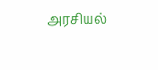அரசியல்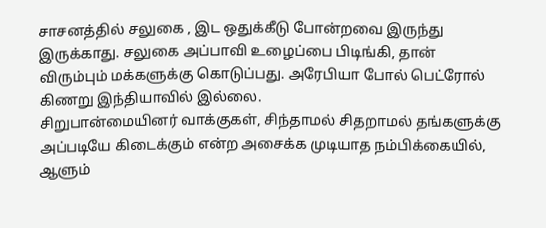சாசனத்தில் சலுகை , இட ஒதுக்கீடு போன்றவை இருந்து இருக்காது. சலுகை அப்பாவி உழைப்பை பிடிங்கி, தான் விரும்பும் மக்களுக்கு கொடுப்பது. அரேபியா போல் பெட்ரோல் கிணறு இந்தியாவில் இல்லை.
சிறுபான்மையினர் வாக்குகள், சிந்தாமல் சிதறாமல் தங்களுக்கு அப்படியே கிடைக்கும் என்ற அசைக்க முடியாத நம்பிக்கையில், ஆளும்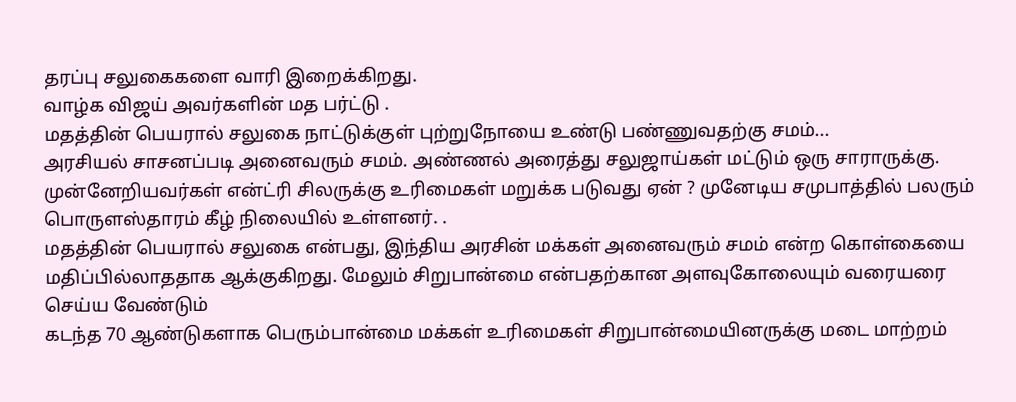தரப்பு சலுகைகளை வாரி இறைக்கிறது.
வாழ்க விஜய் அவர்களின் மத பர்ட்டு .
மதத்தின் பெயரால் சலுகை நாட்டுக்குள் புற்றுநோயை உண்டு பண்ணுவதற்கு சமம்...
அரசியல் சாசனப்படி அனைவரும் சமம். அண்ணல் அரைத்து சலுஜாய்கள் மட்டும் ஒரு சாராருக்கு. முன்னேறியவர்கள் என்ட்ரி சிலருக்கு உரிமைகள் மறுக்க படுவது ஏன் ? முனேடிய சமுபாத்தில் பலரும் பொருளஸ்தாரம் கீழ் நிலையில் உள்ளனர். .
மதத்தின் பெயரால் சலுகை என்பது, இந்திய அரசின் மக்கள் அனைவரும் சமம் என்ற கொள்கையை மதிப்பில்லாததாக ஆக்குகிறது. மேலும் சிறுபான்மை என்பதற்கான அளவுகோலையும் வரையரை செய்ய வேண்டும்
கடந்த 70 ஆண்டுகளாக பெரும்பான்மை மக்கள் உரிமைகள் சிறுபான்மையினருக்கு மடை மாற்றம்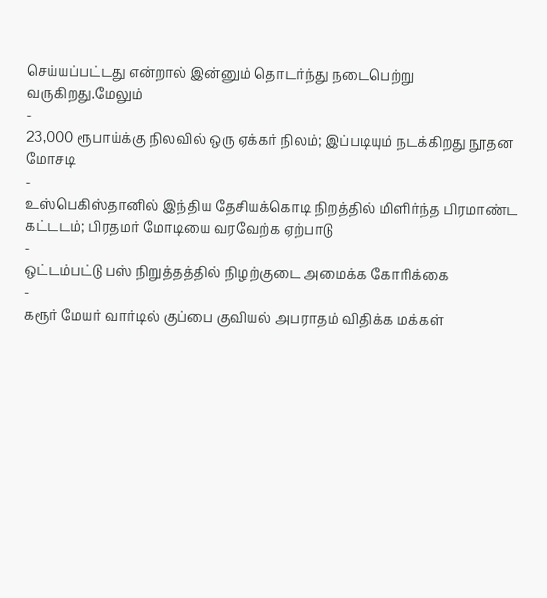செய்யப்பட்டது என்றால் இன்னும் தொடர்ந்து நடைபெற்று வருகிறது.மேலும்
-
23,000 ரூபாய்க்கு நிலவில் ஒரு ஏக்கர் நிலம்; இப்படியும் நடக்கிறது நூதன மோசடி
-
உஸ்பெகிஸ்தானில் இந்திய தேசியக்கொடி நிறத்தில் மிளிர்ந்த பிரமாண்ட கட்டடம்; பிரதமர் மோடியை வரவேற்க ஏற்பாடு
-
ஒட்டம்பட்டு பஸ் நிறுத்தத்தில் நிழற்குடை அமைக்க கோரிக்கை
-
கரூர் மேயர் வார்டில் குப்பை குவியல் அபராதம் விதிக்க மக்கள்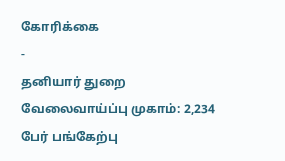கோரிக்கை
-
தனியார் துறை வேலைவாய்ப்பு முகாம்: 2,234 பேர் பங்கேற்பு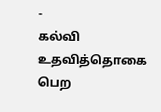-
கல்வி உதவித்தொகை பெற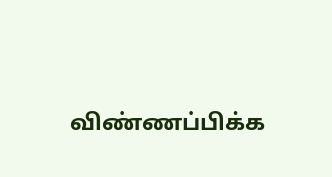விண்ணப்பிக்க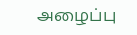அழைப்பு